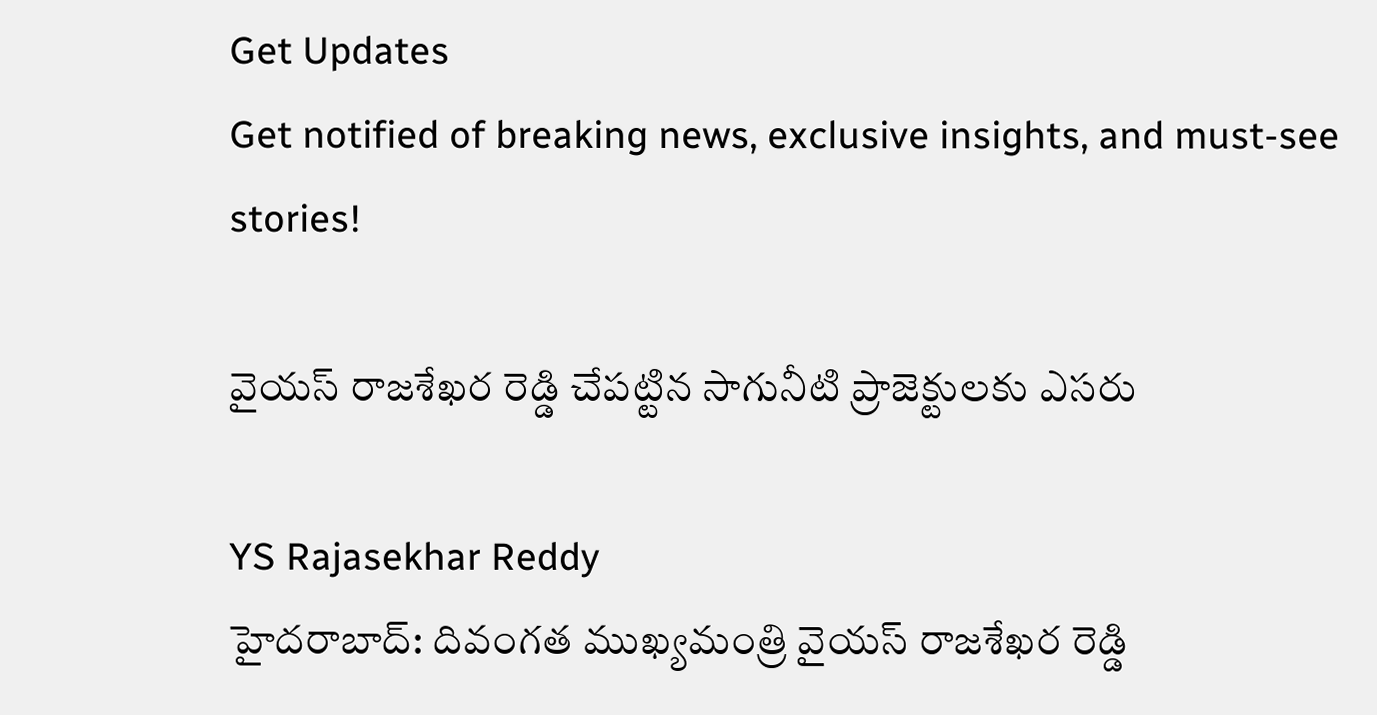Get Updates
Get notified of breaking news, exclusive insights, and must-see stories!

వైయస్ రాజశేఖర రెడ్డి చేపట్టిన సాగునీటి ప్రాజెక్టులకు ఎసరు

YS Rajasekhar Reddy
హైదరాబాద్: దివంగత ముఖ్యమంత్రి వైయస్ రాజశేఖర రెడ్డి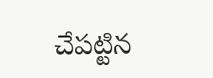చేపట్టిన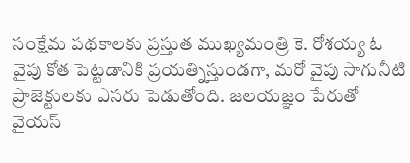సంక్షేమ పథకాలకు ప్రస్తుత ముఖ్యమంత్రి కె. రోశయ్య ఓ వైపు కోత పెట్టడానికి ప్రయత్నిస్తుండగా, మరో వైపు సాగునీటి ప్రాజెక్టులకు ఎసరు పెడుతోంది. జలయజ్ఞం పేరుతో వైయస్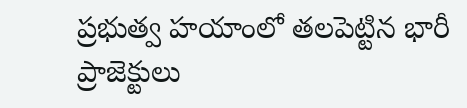ప్రభుత్వ హయాంలో తలపెట్టిన భారీ ప్రాజెక్టులు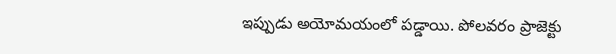ఇప్పుడు అయోమయంలో పడ్డాయి. పోలవరం ప్రాజెక్టు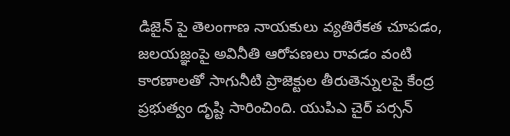డిజైన్ పై తెలంగాణ నాయకులు వ్యతిరేకత చూపడం, జలయజ్ఞంపై అవినీతి ఆరోపణలు రావడం వంటి కారణాలతో సాగునీటి ప్రాజెక్టుల తీరుతెన్నులపై కేంద్ర ప్రభుత్వం దృష్టి సారించింది. యుపిఎ చైర్ పర్సన్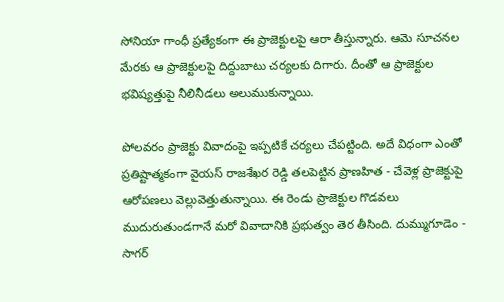సోనియా గాంధీ ప్రత్యేకంగా ఈ ప్రాజెక్టులపై ఆరా తీస్తున్నారు. ఆమె సూచనల మేరకు ఆ ప్రాజెక్టులపై దిద్దుబాటు చర్యలకు దిగారు. దీంతో ఆ ప్రాజెక్టుల భవిష్యత్తుపై నీలినీడలు అలుముకున్నాయి.

పోలవరం ప్రాజెక్టు వివాదంపై ఇప్పటికే చర్యలు చేపట్టింది. అదే విధంగా ఎంతో ప్రతిష్టాత్మకంగా వైయస్ రాజశేఖర రెడ్డి తలపెట్టిన ప్రాణహిత - చేవెళ్ల ప్రాజెక్టుపై ఆరోపణలు వెల్లువెత్తుతున్నాయి. ఈ రెండు ప్రాజెక్టుల గొడవలు ముదురుతుండగానే మరో వివాదానికి ప్రభుత్వం తెర తీసింది. దుమ్ముగూడెం - సాగర్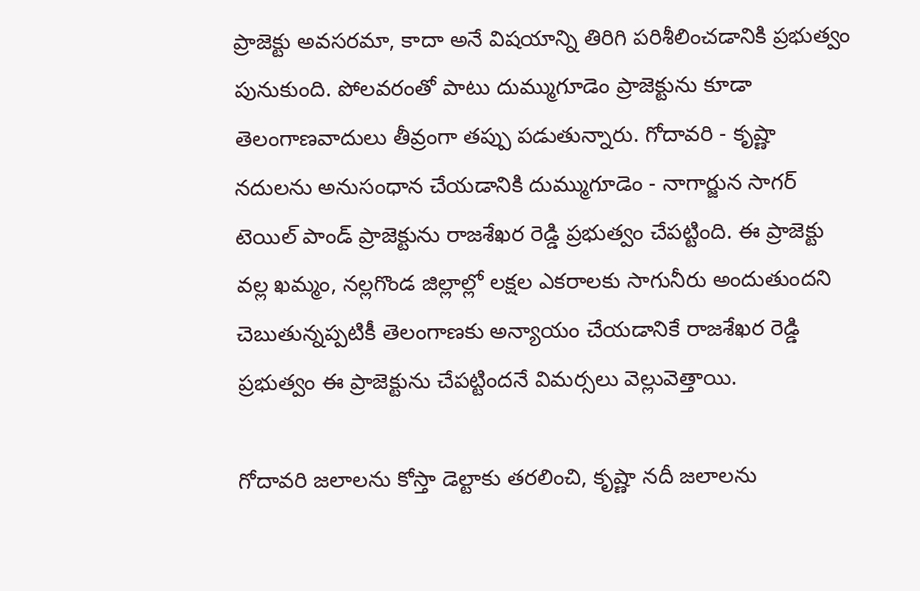ప్రాజెక్టు అవసరమా, కాదా అనే విషయాన్ని తిరిగి పరిశీలించడానికి ప్రభుత్వం పునుకుంది. పోలవరంతో పాటు దుమ్ముగూడెం ప్రాజెక్టును కూడా తెలంగాణవాదులు తీవ్రంగా తప్పు పడుతున్నారు. గోదావరి - కృష్ణా నదులను అనుసంధాన చేయడానికి దుమ్ముగూడెం - నాగార్జున సాగర్ టెయిల్ పాండ్ ప్రాజెక్టును రాజశేఖర రెడ్డి ప్రభుత్వం చేపట్టింది. ఈ ప్రాజెక్టు వల్ల ఖమ్మం, నల్లగొండ జిల్లాల్లో లక్షల ఎకరాలకు సాగునీరు అందుతుందని చెబుతున్నప్పటికీ తెలంగాణకు అన్యాయం చేయడానికే రాజశేఖర రెడ్డి ప్రభుత్వం ఈ ప్రాజెక్టును చేపట్టిందనే విమర్సలు వెల్లువెత్తాయి.

గోదావరి జలాలను కోస్తా డెల్టాకు తరలించి, కృష్ణా నదీ జలాలను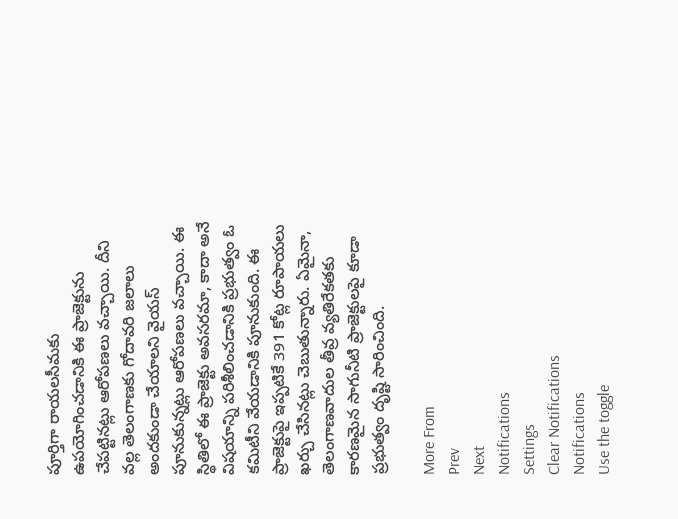పూర్తిగా రాయలసీమకు ఉపయోగించడానికి ఈ ప్రాజెక్టును చేపట్టినట్లు ఆరోపణలు వచ్చాయి. దీని వల్ల తెలంగాణకు గోదావరి జలాలు అందకుండా చేయాలని వైయస్ పూనుకున్నట్లు ఆరోపణలు వచ్చాయి. ఈ స్థితిలో ఈ ప్రాజెక్టు అవసరమా, కాదా అనే విషయాన్ని పరిశీలించడానికి ప్రభుత్వం ఓ కమిటీని వేయడానికి పూనుకుంది. ఈ ప్రాజెక్టుపై ఇప్పటికే 391 కోట్ల రూపాయలు ఖర్చు చేసినట్లు చెబుతున్నారు. ఏమైనా, తెలంగాణవాదుల తీవ్ర వ్యతిరేకతకు కారణమైన సాగునీటి ప్రాజెక్టులపై కూడా ప్రభుత్వం దృష్టి సారించింది.

More From
Prev
Next
Notifications
Settings
Clear Notifications
Notifications
Use the toggle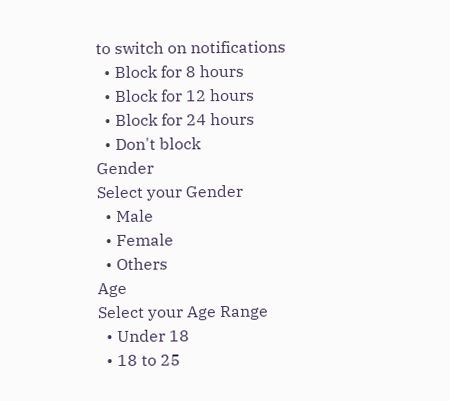to switch on notifications
  • Block for 8 hours
  • Block for 12 hours
  • Block for 24 hours
  • Don't block
Gender
Select your Gender
  • Male
  • Female
  • Others
Age
Select your Age Range
  • Under 18
  • 18 to 25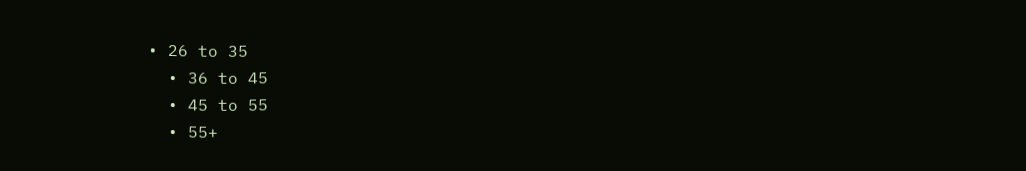• 26 to 35
  • 36 to 45
  • 45 to 55
  • 55+